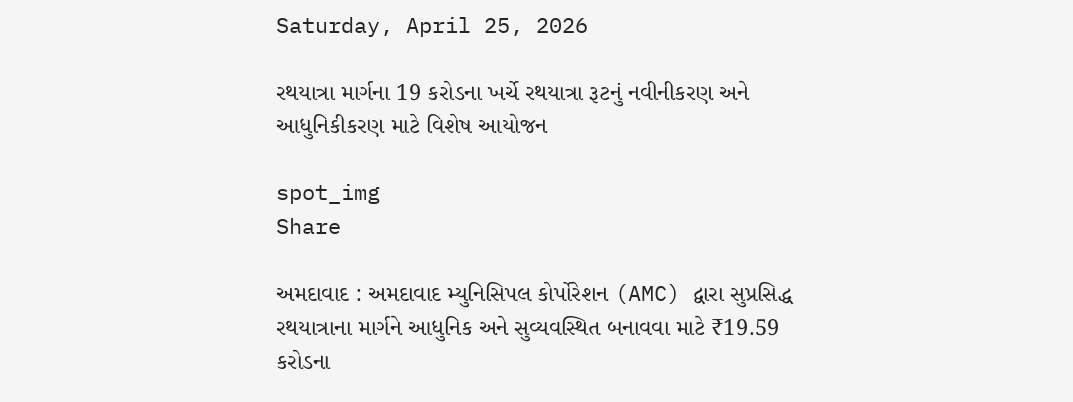Saturday, April 25, 2026

રથયાત્રા માર્ગના 19 કરોડના ખર્ચે રથયાત્રા રૂટનું નવીનીકરણ અને આધુનિકીકરણ માટે વિશેષ આયોજન

spot_img
Share

અમદાવાદ : અમદાવાદ મ્યુનિસિપલ કોર્પોરેશન (AMC) દ્વારા સુપ્રસિદ્ધ રથયાત્રાના માર્ગને આધુનિક અને સુવ્યવસ્થિત બનાવવા માટે ₹19.59 કરોડના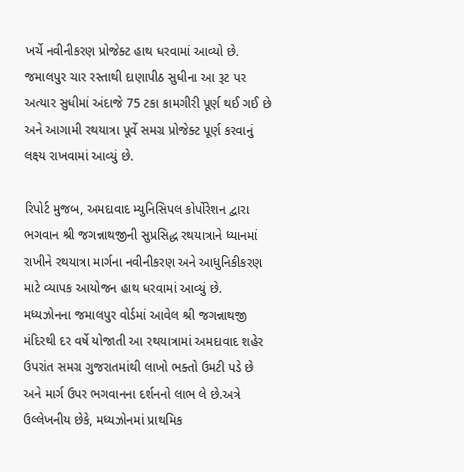ખર્ચે નવીનીકરણ પ્રોજેક્ટ હાથ ધરવામાં આવ્યો છે. જમાલપુર ચાર રસ્તાથી દાણાપીઠ સુધીના આ રૂટ પર અત્યાર સુધીમાં અંદાજે 75 ટકા કામગીરી પૂર્ણ થઈ ગઈ છે અને આગામી રથયાત્રા પૂર્વે સમગ્ર પ્રોજેક્ટ પૂર્ણ કરવાનું લક્ષ્ય રાખવામાં આવ્યું છે.

રિપોર્ટ મુજબ, અમદાવાદ મ્યુનિસિપલ કોર્પોરેશન દ્વારા ભગવાન શ્રી જગન્નાથજીની સુપ્રસિદ્ધ રથયાત્રાને ધ્યાનમાં રાખીને રથયાત્રા માર્ગના નવીનીકરણ અને આધુનિકીકરણ માટે વ્યાપક આયોજન હાથ ધરવામાં આવ્યું છે. મધ્યઝોનના જમાલપુર વોર્ડમાં આવેલ શ્રી જગન્નાથજી મંદિરથી દર વર્ષે યોજાતી આ રથયાત્રામાં અમદાવાદ શહેર ઉપરાંત સમગ્ર ગુજરાતમાંથી લાખો ભક્તો ઉમટી પડે છે અને માર્ગ ઉપર ભગવાનના દર્શનનો લાભ લે છે.અત્રે ઉલ્લેખનીય છેકે, મધ્યઝોનમાં પ્રાથમિક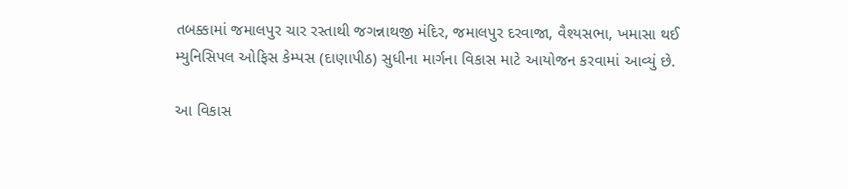તબક્કામાં જમાલપુર ચાર રસ્તાથી જગન્નાથજી મંદિર, જમાલપુર દરવાજા, વૈશ્યસભા, ખમાસા થઈ મ્યુનિસિપલ ઓફિસ કેમ્પસ (દાણાપીઠ) સુધીના માર્ગના વિકાસ માટે આયોજન કરવામાં આવ્યું છે.

આ વિકાસ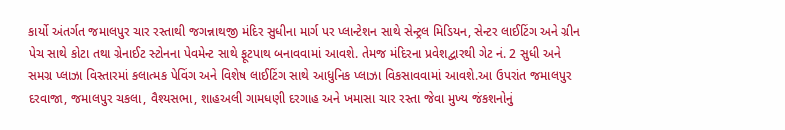કાર્યો અંતર્ગત જમાલપુર ચાર રસ્તાથી જગન્નાથજી મંદિર સુધીના માર્ગ પર પ્લાન્ટેશન સાથે સેન્ટ્રલ મિડિયન, સેન્ટર લાઈટિંગ અને ગ્રીન પેચ સાથે કોટા તથા ગ્રેનાઈટ સ્ટોનના પેવમેન્ટ સાથે ફૂટપાથ બનાવવામાં આવશે. તેમજ મંદિરના પ્રવેશદ્વારથી ગેટ નં. 2 સુધી અને સમગ્ર પ્લાઝા વિસ્તારમાં કલાત્મક પેવિંગ અને વિશેષ લાઈટિંગ સાથે આધુનિક પ્લાઝા વિકસાવવામાં આવશે.આ ઉપરાંત જમાલપુર દરવાજા, જમાલપુર ચકલા, વૈશ્યસભા, શાહઅલી ગામધણી દરગાહ અને ખમાસા ચાર રસ્તા જેવા મુખ્ય જંકશનોનું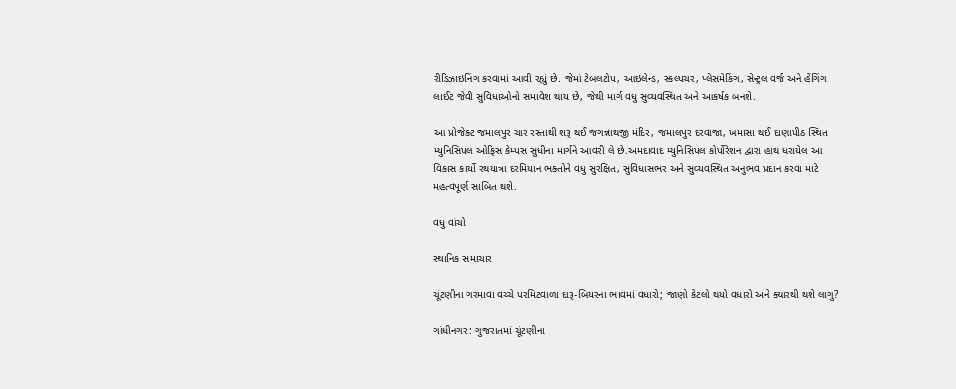રીડિઝાઇનિંગ કરવામાં આવી રહ્યું છે. જેમાં ટેબલટોપ, આઇલેન્ડ, સ્કલ્પચર, પ્લેસમેકિંગ, સેન્ટ્રલ વર્જ અને હેંગિંગ લાઈટ જેવી સુવિધાઓનો સમાવેશ થાય છે, જેથી માર્ગ વધુ સુવ્યવસ્થિત અને આકર્ષક બનશે.

આ પ્રોજેક્ટ જમાલપુર ચાર રસ્તાથી શરૂ થઈ જગન્નાથજી મંદિર, જમાલપુર દરવાજા, ખમાસા થઈ દાણાપીઠ સ્થિત મ્યુનિસિપલ ઓફિસ કેમ્પસ સુધીના માર્ગને આવરી લે છે.અમદાવાદ મ્યુનિસિપલ કોર્પોરેશન દ્વારા હાથ ધરાયેલ આ વિકાસ કાર્યો રથયાત્રા દરમિયાન ભક્તોને વધુ સુરક્ષિત, સુવિધાસભર અને સુવ્યવસ્થિત અનુભવ પ્રદાન કરવા માટે મહત્વપૂર્ણ સાબિત થશે.

વધુ વાંચો

સ્થાનિક સમાચાર

ચૂંટણીના ગરમાવા વચ્ચે પરમિટવાળા દારૂ-બિયરના ભાવમાં વધારો; જાણો કેટલો થયો વધારો અને ક્યારથી થશે લાગુ?

ગાંધીનગર: ગુજરાતમાં ચૂંટણીના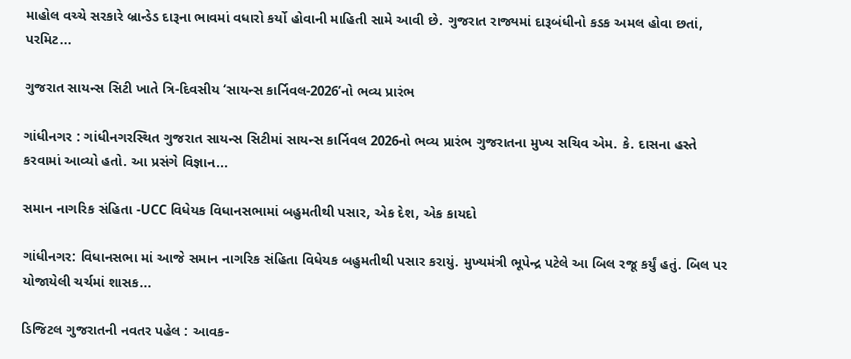માહોલ વચ્ચે સરકારે બ્રાન્ડેડ દારૂના ભાવમાં વધારો કર્યો હોવાની માહિતી સામે આવી છે. ગુજરાત રાજ્યમાં દારૂબંધીનો કડક અમલ હોવા છતાં, પરમિટ...

ગુજરાત સાયન્સ સિટી ખાતે ત્રિ-દિવસીય ‘સાયન્સ કાર્નિવલ-2026’નો ભવ્ય પ્રારંભ

ગાંધીનગર : ગાંધીનગરસ્થિત ગુજરાત સાયન્સ સિટીમાં સાયન્સ કાર્નિવલ 2026નો ભવ્ય પ્રારંભ ગુજરાતના મુખ્ય સચિવ એમ. કે. દાસના હસ્તે કરવામાં આવ્યો હતો. આ પ્રસંગે વિજ્ઞાન...

સમાન નાગરિક સંહિતા -UCC વિધેયક વિધાનસભામાં બહુમતીથી પસાર, એક દેશ, એક કાયદો

ગાંધીનગર: વિધાનસભા માં આજે સમાન નાગરિક સંહિતા વિધેયક બહુમતીથી પસાર કરાયું. મુખ્યમંત્રી ભૂપેન્દ્ર પટેલે આ બિલ રજૂ કર્યું હતું. બિલ પર યોજાયેલી ચર્ચમાં શાસક...

ડિજિટલ ગુજરાતની નવતર પહેલ : આવક-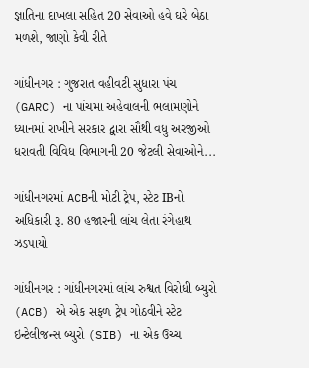જ્ઞાતિના દાખલા સહિત 20 સેવાઓ હવે ઘરે બેઠા મળશે, જાણો કેવી રીતે

ગાંધીનગર : ગુજરાત વહીવટી સુધારા પંચ (GARC) ના પાંચમા અહેવાલની ભલામણોને ધ્યાનમાં રાખીને સરકાર દ્વારા સૌથી વધુ અરજીઓ ધરાવતી વિવિધ વિભાગની 20 જેટલી સેવાઓને...

ગાંધીનગરમાં ACBની મોટી ટ્રેપ, સ્ટેટ IBનો અધિકારી રૂ. 80 હજારની લાંચ લેતા રંગેહાથ ઝડપાયો

ગાંધીનગર : ગાંધીનગરમાં લાંચ રુશ્વત વિરોધી બ્યુરો (ACB) એ એક સફળ ટ્રેપ ગોઠવીને સ્ટેટ ઇન્ટેલીજન્સ બ્યુરો (SIB) ના એક ઉચ્ચ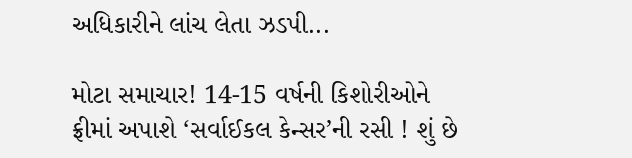અધિકારીને લાંચ લેતા ઝડપી...

મોટા સમાચાર! 14-15 વર્ષની કિશોરીઓને ફ્રીમાં અપાશે ‘સર્વાઈકલ કેન્સર’ની રસી ! શું છે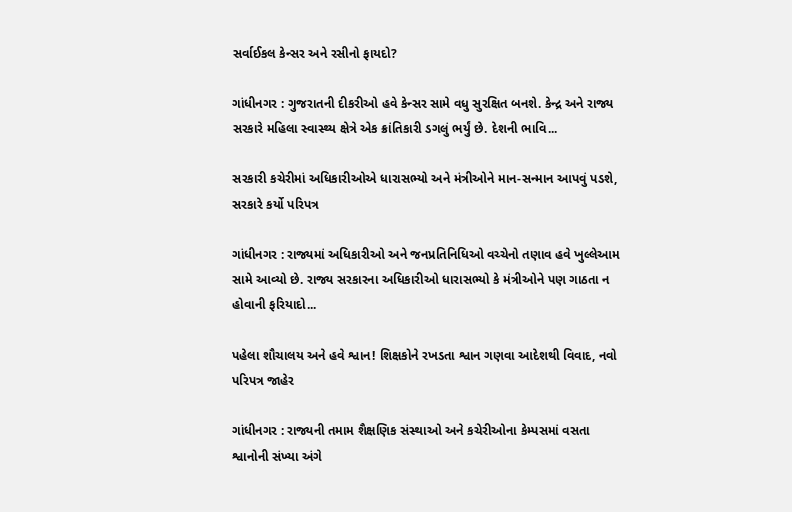સર્વાઈકલ કેન્સર અને રસીનો ફાયદો?

ગાંધીનગર : ગુજરાતની દીકરીઓ હવે કેન્સર સામે વધુ સુરક્ષિત બનશે. કેન્દ્ર અને રાજ્ય સરકારે મહિલા સ્વાસ્થ્ય ક્ષેત્રે એક ક્રાંતિકારી ડગલું ભર્યું છે. દેશની ભાવિ...

સરકારી કચેરીમાં અધિકારીઓએ ધારાસભ્યો અને મંત્રીઓને માન-સન્માન આપવું પડશે, સરકારે કર્યો પરિપત્ર

ગાંધીનગર : રાજ્યમાં અધિકારીઓ અને જનપ્રતિનિધિઓ વચ્ચેનો તણાવ હવે ખુલ્લેઆમ સામે આવ્યો છે. રાજ્ય સરકારના અધિકારીઓ ધારાસભ્યો કે મંત્રીઓને પણ ગાઠતા ન હોવાની ફરિયાદો...

પહેલા શૌચાલય અને હવે શ્વાન! શિક્ષકોને રખડતા શ્વાન ગણવા આદેશથી વિવાદ, નવો પરિપત્ર જાહેર

ગાંધીનગર : રાજ્યની તમામ શૈક્ષણિક સંસ્થાઓ અને કચેરીઓના કેમ્પસમાં વસતા શ્વાનોની સંખ્યા અંગે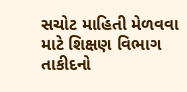સચોટ માહિતી મેળવવા માટે શિક્ષણ વિભાગ તાકીદનો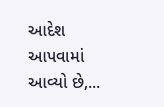આદેશ આપવામાં આવ્યો છે,...